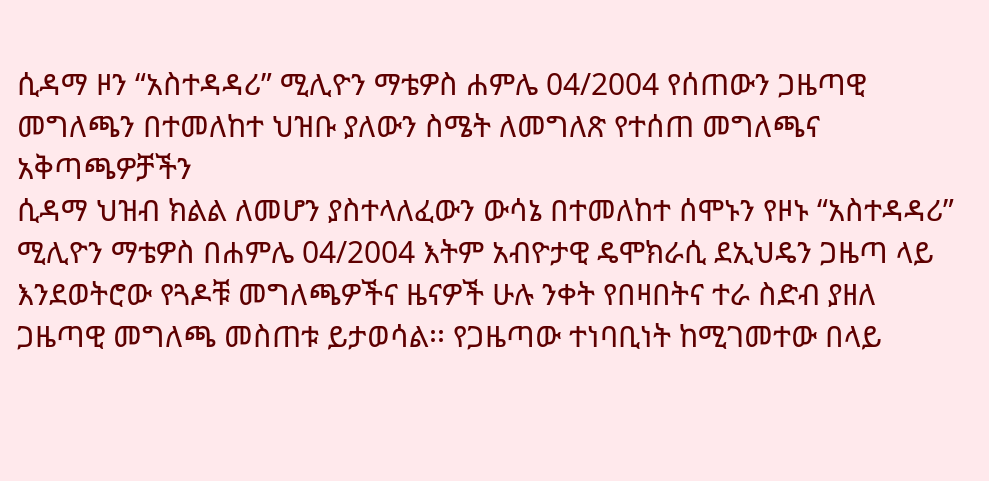ሲዳማ ዞን “አስተዳዳሪ” ሚሊዮን ማቴዎስ ሐምሌ 04/2004 የሰጠውን ጋዜጣዊ መግለጫን በተመለከተ ህዝቡ ያለውን ስሜት ለመግለጽ የተሰጠ መግለጫና አቅጣጫዎቻችን
ሲዳማ ህዝብ ክልል ለመሆን ያስተላለፈውን ውሳኔ በተመለከተ ሰሞኑን የዞኑ “አስተዳዳሪ” ሚሊዮን ማቴዎስ በሐምሌ 04/2004 እትም አብዮታዊ ዴሞክራሲ ደኢህዴን ጋዜጣ ላይ እንደወትሮው የጓዶቹ መግለጫዎችና ዜናዎች ሁሉ ንቀት የበዛበትና ተራ ስድብ ያዘለ ጋዜጣዊ መግለጫ መስጠቱ ይታወሳል፡፡ የጋዜጣው ተነባቢነት ከሚገመተው በላይ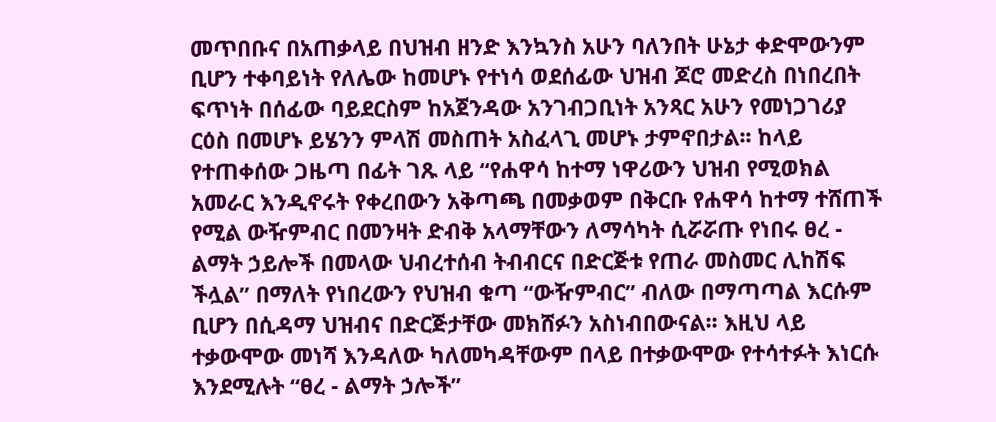መጥበቡና በአጠቃላይ በህዝብ ዘንድ እንኳንስ አሁን ባለንበት ሁኔታ ቀድሞውንም ቢሆን ተቀባይነት የለሌው ከመሆኑ የተነሳ ወደሰፊው ህዝብ ጆሮ መድረስ በነበረበት ፍጥነት በሰፊው ባይደርስም ከአጀንዳው አንገብጋቢነት አንጻር አሁን የመነጋገሪያ ርዕስ በመሆኑ ይሄንን ምላሽ መስጠት አስፈላጊ መሆኑ ታምኖበታል፡፡ ከላይ የተጠቀሰው ጋዜጣ በፊት ገጹ ላይ “የሐዋሳ ከተማ ነዋሪውን ህዝብ የሚወክል አመራር እንዲኖሩት የቀረበውን አቅጣጫ በመቃወም በቅርቡ የሐዋሳ ከተማ ተሸጠች የሚል ውዥምብር በመንዛት ድብቅ አላማቸውን ለማሳካት ሲሯሯጡ የነበሩ ፀረ - ልማት ኃይሎች በመላው ህብረተሰብ ትብብርና በድርጅቱ የጠራ መስመር ሊከሽፍ ችሏል” በማለት የነበረውን የህዝብ ቁጣ “ውዥምብር” ብለው በማጣጣል እርሱም ቢሆን በሲዳማ ህዝብና በድርጅታቸው መክሸፉን አስነብበውናል፡፡ እዚህ ላይ ተቃውሞው መነሻ እንዳለው ካለመካዳቸውም በላይ በተቃውሞው የተሳተፉት እነርሱ እንደሚሉት “ፀረ - ልማት ኃሎች”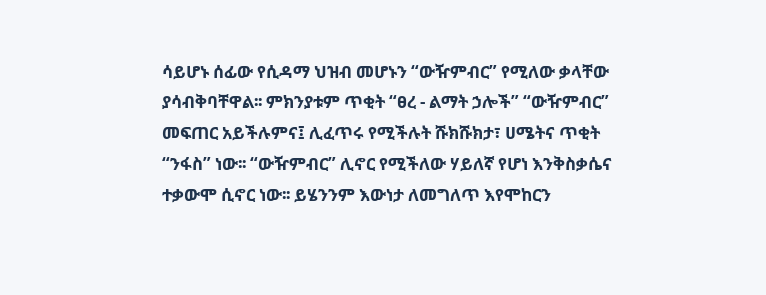ሳይሆኑ ሰፊው የሲዳማ ህዝብ መሆኑን “ውዥምብር” የሚለው ቃላቸው ያሳብቅባቸዋል፡፡ ምክንያቱም ጥቂት “ፀረ - ልማት ኃሎች” “ውዥምብር” መፍጠር አይችሉምና፤ ሊፈጥሩ የሚችሉት ሹክሹክታ፣ ሀሜትና ጥቂት “ንፋስ” ነው፡፡ “ውዥምብር” ሊኖር የሚችለው ሃይለኛ የሆነ እንቅስቃሴና ተቃውሞ ሲኖር ነው፡፡ ይሄንንም እውነታ ለመግለጥ እየሞከርን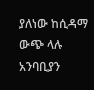ያለነው ከሲዳማ ውጭ ላሉ አንባቢያን